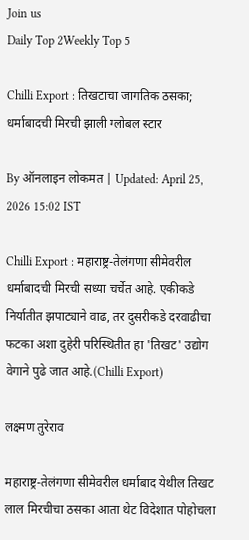Join us
Daily Top 2Weekly Top 5

Chilli Export : तिखटाचा जागतिक ठसका; धर्माबादची मिरची झाली ग्लोबल स्टार

By ऑनलाइन लोकमत | Updated: April 25, 2026 15:02 IST

Chilli Export : महाराष्ट्र-तेलंगणा सीमेवरील धर्माबादची मिरची सध्या चर्चेत आहे. एकीकडे निर्यातीत झपाट्याने वाढ, तर दुसरीकडे दरवाढीचा फटका अशा दुहेरी परिस्थितीत हा 'तिखट' उद्योग वेगाने पुढे जात आहे.(Chilli Export)

लक्ष्मण तुरेराव

महाराष्ट्र-तेलंगणा सीमेवरील धर्माबाद येथील तिखट लाल मिरचीचा ठसका आता थेट विदेशात पोहोचला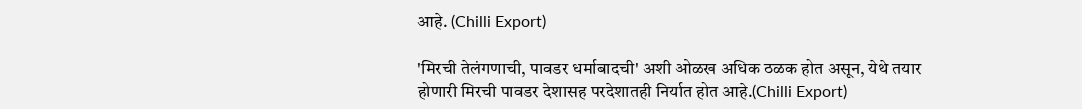आहे. (Chilli Export)

'मिरची तेलंगणाची, पावडर धर्माबादची' अशी ओळख अधिक ठळक होत असून, येथे तयार होणारी मिरची पावडर देशासह परदेशातही निर्यात होत आहे.(Chilli Export)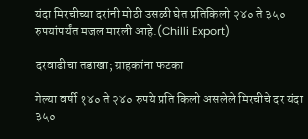यंदा मिरचीच्या दरांनी मोठी उसळी घेत प्रतिकिलो २४० ते ३५० रुपयांपर्यंत मजल मारली आहे.(Chilli Export)

दरवाढीचा तडाखा; ग्राहकांना फटका

गेल्या वर्षी १४० ते २४० रुपये प्रति किलो असलेले मिरचीचे दर यंदा ३५०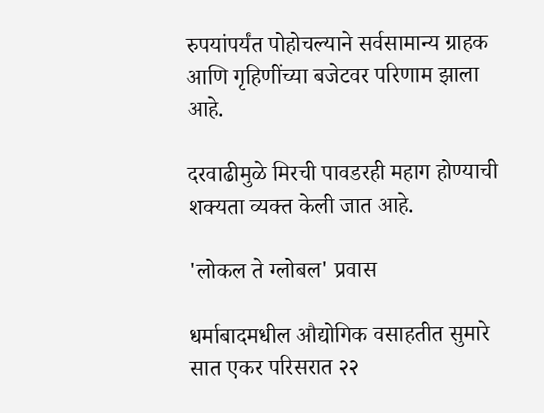रुपयांपर्यंत पोहोचल्याने सर्वसामान्य ग्राहक आणि गृहिणींच्या बजेटवर परिणाम झाला आहे.

दरवाढीमुळे मिरची पावडरही महाग होण्याची शक्यता व्यक्त केली जात आहे.

'लोकल ते ग्लोबल' प्रवास

धर्माबादमधील औद्योगिक वसाहतीत सुमारे सात एकर परिसरात २२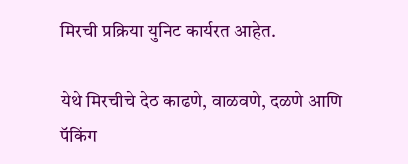मिरची प्रक्रिया युनिट कार्यरत आहेत.

येथे मिरचीचे देठ काढणे, वाळवणे, दळणे आणि पॅकिंग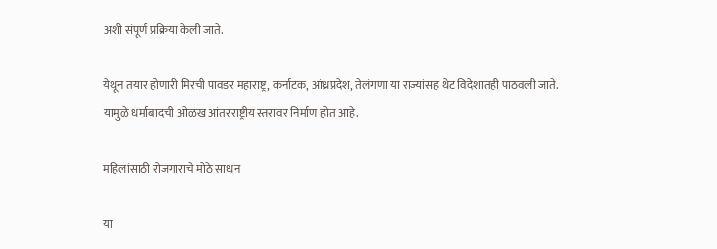अशी संपूर्ण प्रक्रिया केली जाते.

येथून तयार होणारी मिरची पावडर महाराष्ट्र, कर्नाटक, आंध्रप्रदेश, तेलंगणा या राज्यांसह थेट विदेशातही पाठवली जाते. यामुळे धर्माबादची ओळख आंतरराष्ट्रीय स्तरावर निर्माण होत आहे.

महिलांसाठी रोजगाराचे मोठे साधन

या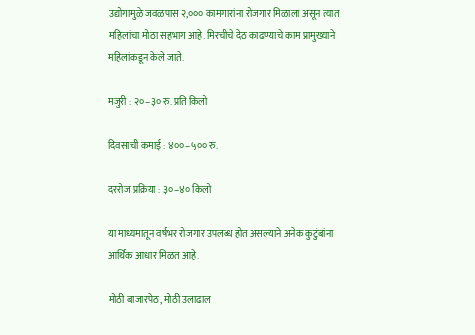उद्योगामुळे जवळपास २,००० कामगारांना रोजगार मिळाला असून त्यात महिलांचा मोठा सहभाग आहे. मिरचीचे देठ काढण्याचे काम प्रामुख्याने महिलांकडून केले जाते.

मजुरी : २०–३० रु. प्रति किलो

दिवसाची कमाई : ४००–५०० रु.

दररोज प्रक्रिया : ३०–४० किलो

या माध्यमातून वर्षभर रोजगार उपलब्ध होत असल्याने अनेक कुटुंबांना आर्थिक आधार मिळत आहे.

मोठी बाजारपेठ, मोठी उलाढाल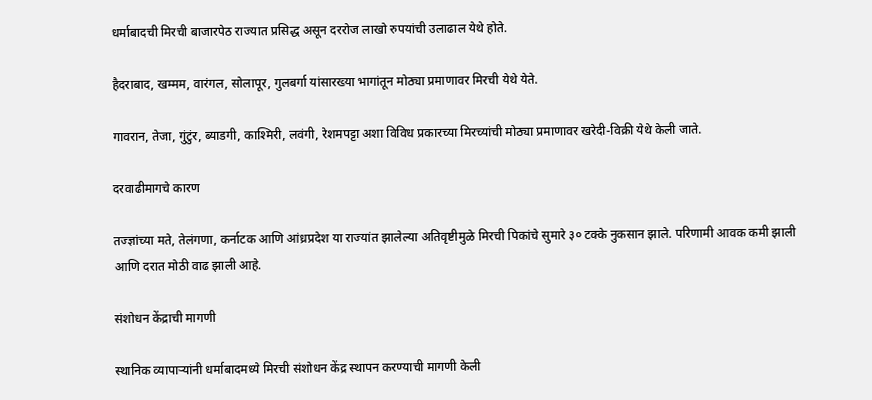धर्माबादची मिरची बाजारपेठ राज्यात प्रसिद्ध असून दररोज लाखो रुपयांची उलाढाल येथे होते.

हैदराबाद, खम्मम, वारंगल, सोलापूर, गुलबर्गा यांसारख्या भागांतून मोठ्या प्रमाणावर मिरची येथे येते.

गावरान, तेजा, गुंटुंर, ब्याडगी, काश्मिरी, लवंगी, रेशमपट्टा अशा विविध प्रकारच्या मिरच्यांची मोठ्या प्रमाणावर खरेदी-विक्री येथे केली जाते.

दरवाढीमागचे कारण

तज्ज्ञांच्या मते, तेलंगणा, कर्नाटक आणि आंध्रप्रदेश या राज्यांत झालेल्या अतिवृष्टीमुळे मिरची पिकांचे सुमारे ३० टक्के नुकसान झाले. परिणामी आवक कमी झाली आणि दरात मोठी वाढ झाली आहे.

संशोधन केंद्राची मागणी

स्थानिक व्यापाऱ्यांनी धर्माबादमध्ये मिरची संशोधन केंद्र स्थापन करण्याची मागणी केली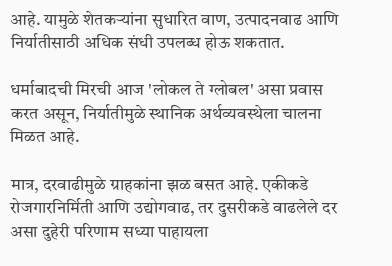आहे. यामुळे शेतकऱ्यांना सुधारित वाण, उत्पादनवाढ आणि निर्यातीसाठी अधिक संधी उपलब्ध होऊ शकतात.

धर्माबादची मिरची आज 'लोकल ते ग्लोबल' असा प्रवास करत असून, निर्यातीमुळे स्थानिक अर्थव्यवस्थेला चालना मिळत आहे.

मात्र, दरवाढीमुळे ग्राहकांना झळ बसत आहे. एकीकडे रोजगारनिर्मिती आणि उद्योगवाढ, तर दुसरीकडे वाढलेले दर असा दुहेरी परिणाम सध्या पाहायला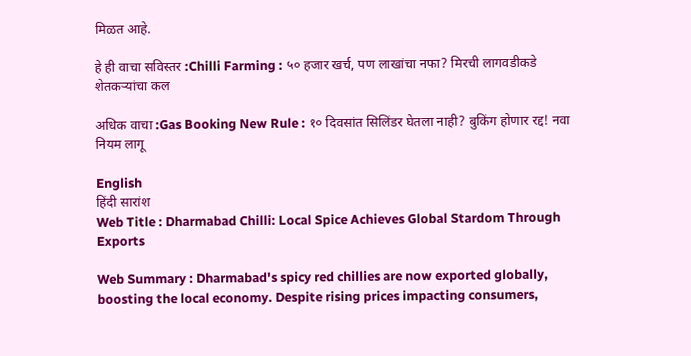मिळत आहे.

हे ही वाचा सविस्तर :Chilli Farming : ५० हजार खर्च, पण लाखांचा नफा? मिरची लागवडीकडे शेतकऱ्यांचा कल

अधिक वाचा :Gas Booking New Rule : १० दिवसांत सिलिंडर घेतला नाही? बुकिंग होणार रद्द! नवा नियम लागू

English
हिंदी सारांश
Web Title : Dharmabad Chilli: Local Spice Achieves Global Stardom Through Exports

Web Summary : Dharmabad's spicy red chillies are now exported globally, boosting the local economy. Despite rising prices impacting consumers,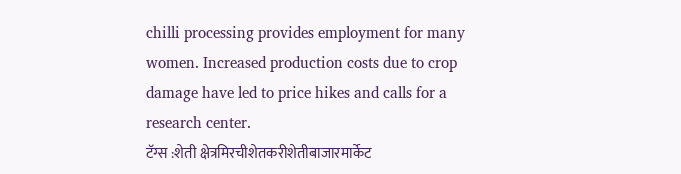chilli processing provides employment for many women. Increased production costs due to crop damage have led to price hikes and calls for a research center.
टॅग्स :शेती क्षेत्रमिरचीशेतकरीशेतीबाजारमार्केट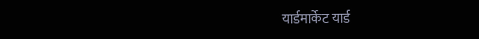यार्डमार्केट यार्ड